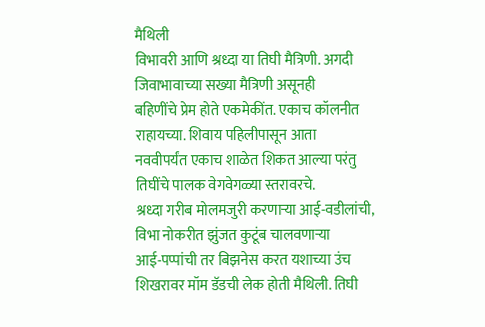मैथिली
विभावरी आणि श्रध्दा या तिघी मैत्रिणी. अगदी जिवाभावाच्या सख्या मैत्रिणी असूनही
बहिणींचे प्रेम होते एकमेकींत. एकाच कॉलनीत राहायच्या. शिवाय पहिलीपासून आता
नववीपर्यंत एकाच शाळेत शिकत आल्या परंतु तिघींचे पालक वेगवेगळ्या स्तरावरचे.
श्रध्दा गरीब मोलमजुरी करणाऱ्या आई-वडीलांची, विभा नोकरीत झुंजत कुटूंब चालवणाऱ्या
आई-पप्पांची तर बिझनेस करत यशाच्या उंच शिखरावर मॉम डॅडची लेक होती मैथिली. तिघी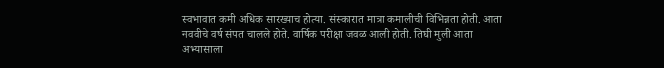स्वभावात कमी अधिक सारख्याच होत्या. संस्कारात मात्रा कमालीची विभिन्नता होती. आता
नववीचे वर्ष संपत चालले होते. वार्षिक परीक्षा जवळ आली होती. तिघी मुली आता
अभ्यासाला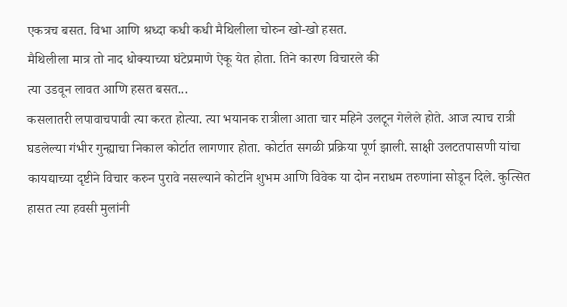एकत्रच बसत. विभा आणि श्रध्दा कधी कधी मैथिलीला चोरुन खो-खो हसत.
मैथिलीला मात्र तो नाद धोक्याच्या घंटेप्रमाणे ऐकू येत होता. तिने कारण विचारले की
त्या उडवून लावत आणि हसत बसत...
कसलातरी लपावाचपावी त्या करत होत्या. त्या भयानक रात्रीला आता चार महिने उलटून गेलेले होते. आज त्याच रात्री घडलेल्या गंभीर गुन्ह्याचा निकाल कोर्टात लागणार होता. कोर्टात सगळी प्रक्रिया पूर्ण झाली. साक्षी उलटतपासणी यांचा कायद्याच्या दृष्टीने विचार करुन पुरावे नसल्याने कोर्टाने शुभम आणि विवेक या दोन नराधम तरुणांना सोडून दिले. कुत्सित हासत त्या हवसी मुलांनी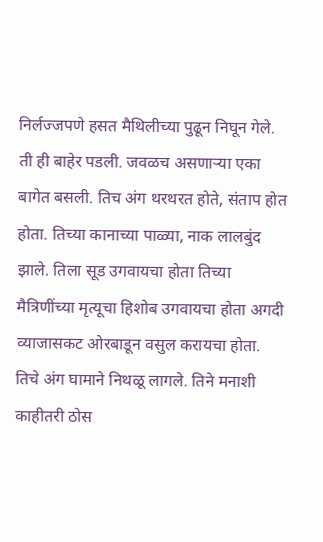निर्लज्जपणे हसत मैथिलीच्या पुढून निघून गेले. ती ही बाहेर पडली. जवळच असणाऱ्या एका बागेत बसली. तिच अंग थरथरत होते, संताप होत होता. तिच्या कानाच्या पाळ्या, नाक लालबुंद झाले. तिला सूड उगवायचा होता तिच्या मैत्रिणींच्या मृत्यूचा हिशोब उगवायचा होता अगदी व्याजासकट ओरबाडून वसुल करायचा होता. तिचे अंग घामाने निथळू लागले. तिने मनाशी काहीतरी ठोस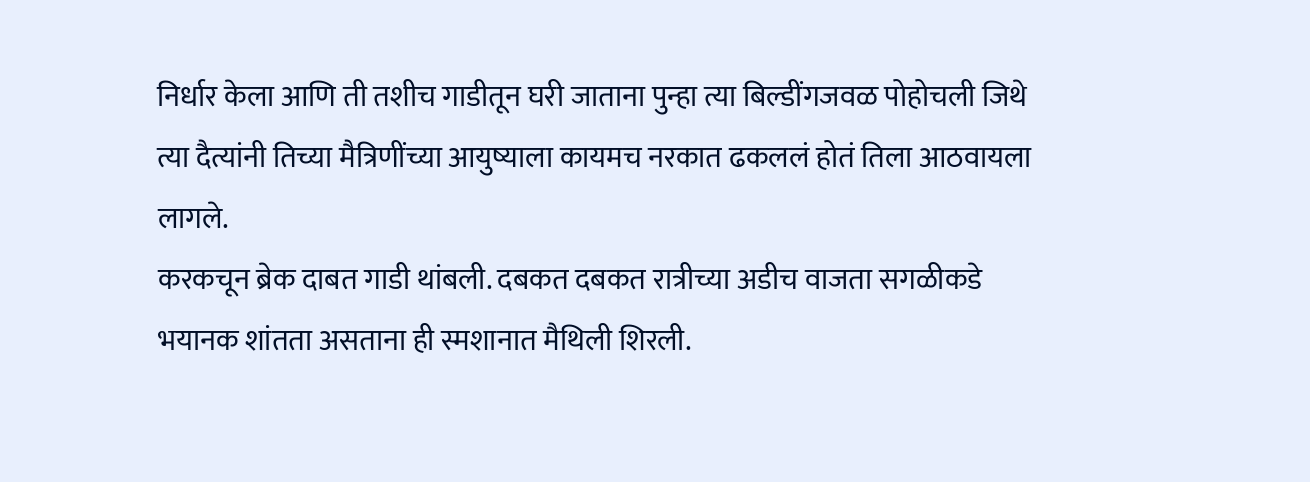निर्धार केला आणि ती तशीच गाडीतून घरी जाताना पुन्हा त्या बिल्डींगजवळ पोहोचली जिथे त्या दैत्यांनी तिच्या मैत्रिणींच्या आयुष्याला कायमच नरकात ढकललं होतं तिला आठवायला लागले.
करकचून ब्रेक दाबत गाडी थांबली. दबकत दबकत रात्रीच्या अडीच वाजता सगळीकडे भयानक शांतता असताना ही स्मशानात मैथिली शिरली.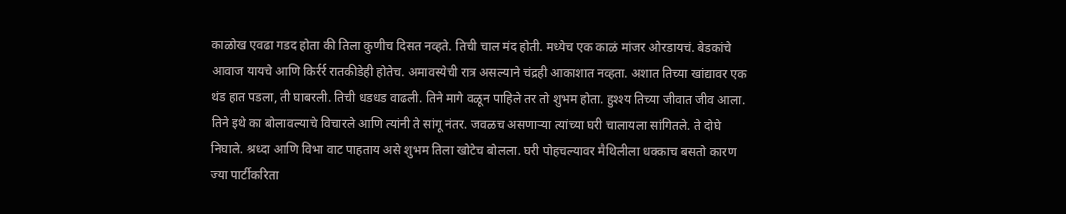काळोख एवढा गडद होता की तिला कुणीच दिसत नव्हते. तिची चाल मंद होती. मध्येच एक काळं मांजर ओरडायचं. बेडकांचे आवाज यायचे आणि किर्रर्र रातकीडेही होतेच. अमावस्येची रात्र असल्याने चंद्रही आकाशात नव्हता. अशात तिच्या खांद्यावर एक थंड हात पडला, ती घाबरली. तिची धडधड वाढली. तिने मागे वळून पाहिले तर तो शुभम होता. हुश्श्य तिच्या जीवात जीव आला. तिने इथे का बोलावल्याचे विचारले आणि त्यांनी ते सांगू नंतर. जवळच असणाऱ्या त्यांच्या घरी चालायला सांगितले. ते दोघे निघाले. श्रध्दा आणि विभा वाट पाहताय असे शुभम तिला खोटेच बोलला. घरी पोहचल्यावर मैथिलीला धक्काच बसतो कारण ज्या पार्टीकरिता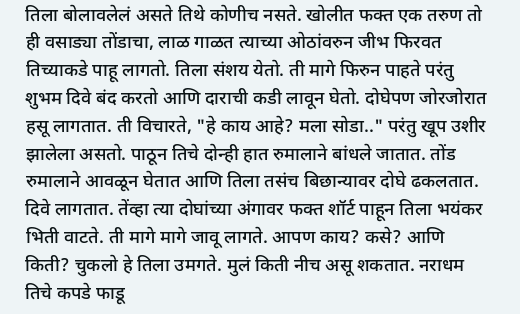तिला बोलावलेलं असते तिथे कोणीच नसते. खोलीत फक्त एक तरुण तो ही वसाड्या तोंडाचा, लाळ गाळत त्याच्या ओठांवरुन जीभ फिरवत तिच्याकडे पाहू लागतो. तिला संशय येतो. ती मागे फिरुन पाहते परंतु शुभम दिवे बंद करतो आणि दाराची कडी लावून घेतो. दोघेपण जोरजोरात हसू लागतात. ती विचारते, "हे काय आहे? मला सोडा.." परंतु खूप उशीर झालेला असतो. पाठून तिचे दोन्ही हात रुमालाने बांधले जातात. तोंड रुमालाने आवळून घेतात आणि तिला तसंच बिछान्यावर दोघे ढकलतात. दिवे लागतात. तेंव्हा त्या दोघांच्या अंगावर फक्त शॉर्ट पाहून तिला भयंकर भिती वाटते. ती मागे मागे जावू लागते. आपण काय? कसे? आणि किती? चुकलो हे तिला उमगते. मुलं किती नीच असू शकतात. नराधम तिचे कपडे फाडू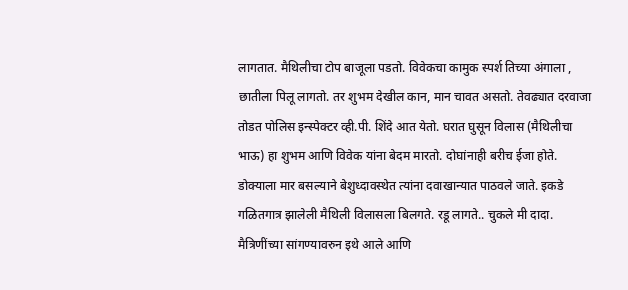लागतात. मैथिलीचा टोप बाजूला पडतो. विवेकचा कामुक स्पर्श तिच्या अंगाला , छातीला पिलू लागतो. तर शुभम देखील कान, मान चावत असतो. तेवढ्यात दरवाजा तोडत पोलिस इन्स्पेक्टर व्ही.पी. शिंदे आत येतो. घरात घुसून विलास (मैथिलीचा भाऊ) हा शुभम आणि विवेक यांना बेदम मारतो. दोघांनाही बरीच ईजा होते. डोक्याला मार बसल्याने बेशुध्दावस्थेत त्यांना दवाखान्यात पाठवले जाते. इकडे गळितगात्र झालेली मैथिली विलासला बिलगते. रडू लागते.. चुकले मी दादा. मैत्रिणींच्या सांगण्यावरुन इथे आले आणि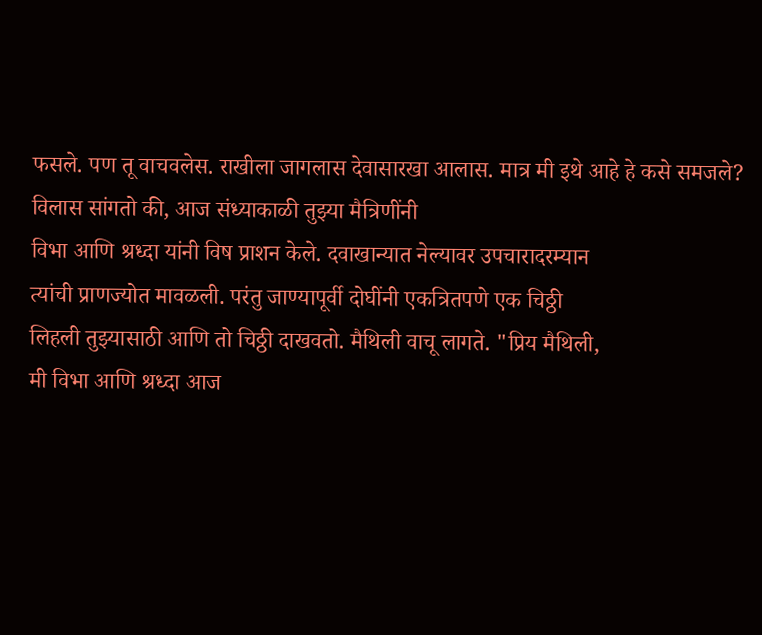फसले. पण तू वाचवलेस. राखीला जागलास देवासारखा आलास. मात्र मी इथे आहे हे कसे समजले?
विलास सांगतो की, आज संध्याकाळी तुझ्या मैत्रिणींनी
विभा आणि श्रध्दा यांनी विष प्राशन केले. दवाखान्यात नेल्यावर उपचारादरम्यान
त्यांची प्राणज्योत मावळली. परंतु जाण्यापूर्वी दोघींनी एकत्रितपणे एक चिठ्ठी
लिहली तुझ्यासाठी आणि तो चिठ्ठी दाखवतो. मैथिली वाचू लागते. "प्रिय मैथिली,
मी विभा आणि श्रध्दा आज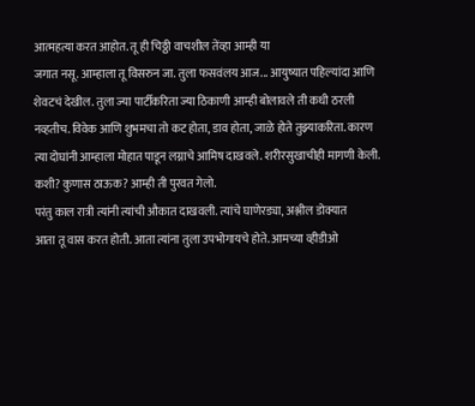आत्महत्या करत आहोत. तू ही चिठ्ठी वाचशील तेंव्हा आम्ही या
जगात नसू. आम्हाला तू विसरुन जा. तुला फसवंलय आज... आयुष्यात पहिल्यांदा आणि
शेवटचं देखील. तुला ज्या पार्टीकरिता ज्या ठिकाणी आम्ही बोलावले ती कधी ठरली
नव्हतीच. विवेक आणि शुभमचा तो कट होता, डाव होता, जाळे होते तुझ्याकरिता. कारण
त्या दोघांनी आम्हाला मोहात पाडून लग्नाचे आमिष दाखवले. शरीरसुखाचीही मागणी केली.
कशी? कुणास ठाऊक? आम्ही ती पुरवत गेलो.
परंतु काल रात्री त्यांनी त्यांची औकात दाखवली. त्यांचे घाणेरड्या, अश्लील डोक्यात
आता तू वास करत होती. आता त्यांना तुला उपभोगायचे होते. आमच्या व्हीडीओ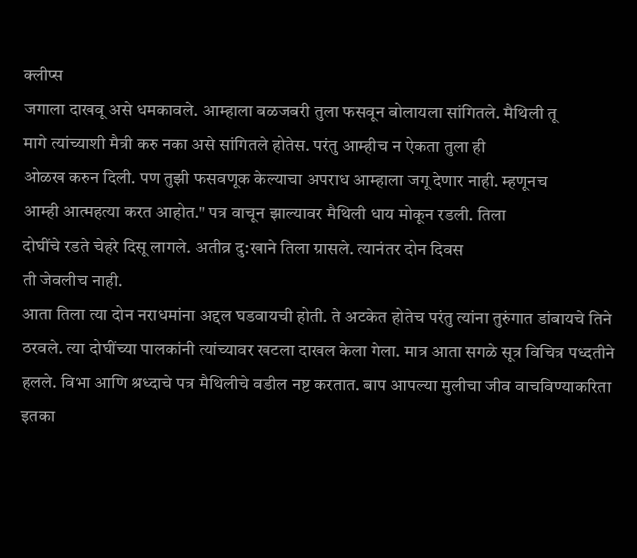क्लीप्स
जगाला दाखवू असे धमकावले. आम्हाला बळजबरी तुला फसवून बोलायला सांगितले. मैथिली तू
मागे त्यांच्याशी मैत्री करु नका असे सांगितले होतेस. परंतु आम्हीच न ऐकता तुला ही
ओळख करुन दिली. पण तुझी फसवणूक केल्याचा अपराध आम्हाला जगू देणार नाही. म्हणूनच
आम्ही आत्महत्या करत आहोत." पत्र वाचून झाल्यावर मैथिली धाय मोकून रडली. तिला
दोघींचे रडते चेहरे दिसू लागले. अतीव्र दु:खाने तिला ग्रासले. त्यानंतर दोन दिवस
ती जेवलीच नाही.
आता तिला त्या दोन नराधमांना अद्दल घडवायची होती. ते अटकेत होतेच परंतु त्यांना तुरुंगात डांबायचे तिने ठरवले. त्या दोघींच्या पालकांनी त्यांच्यावर खटला दाखल केला गेला. मात्र आता सगळे सूत्र विचित्र पध्दतीने हलले. विभा आणि श्रध्दाचे पत्र मैथिलीचे वडील नष्ट करतात. बाप आपल्या मुलीचा जीव वाचविण्याकरिता इतका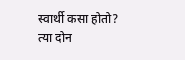स्वार्थी कसा होतो? त्या दोन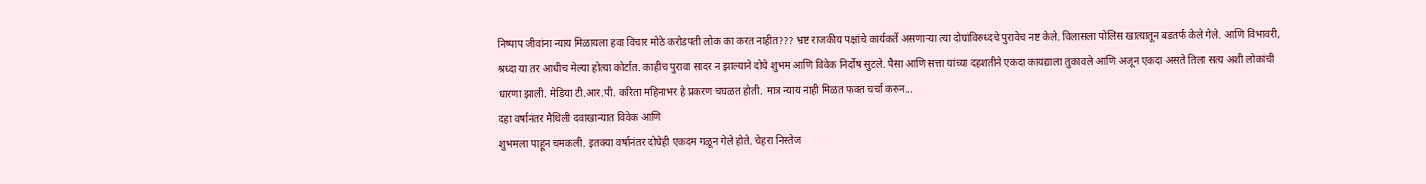निष्पाप जीवांना न्याय मिळायला हवा विचार मोठे करोडपती लोक का करत नाहीत??? भ्रष्ट राजकीय पक्षांचे कार्यकर्ते असणाऱ्या त्या दोघांविरुध्दचे पुरावेच नष्ट केले. विलासला पोलिस खात्यातून बडतर्फ केले गेले. आणि विभावरी, श्रध्दा या तर आधीच मेल्या होत्या कोर्टात. काहीच पुरावा सादर न झाल्याने दोघे शुभम आणि विवेक निर्दोष सुटले. पैसा आणि सत्ता यांच्या दहशतीने एकदा कायद्याला तुकावले आणि अजून एकदा असते तिला सत्य अशी लोकांची धारणा झाली. मेडिया टी.आर.पी. करिता महिनाभर हे प्रकरण चघळत होती. मात्र न्याय नाही मिळत फक्त चर्चा करुन...
दहा वर्षानंतर मैथिली दवाखान्यात विवेक आणि
शुभमला पाहून चमकली. इतक्या वर्षानंतर दोघेही एकदम गळून गेले होते. चेहरा निस्तेज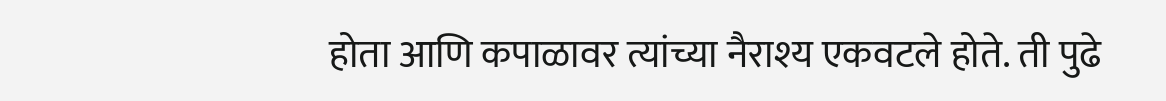होता आणि कपाळावर त्यांच्या नैराश्य एकवटले होते. ती पुढे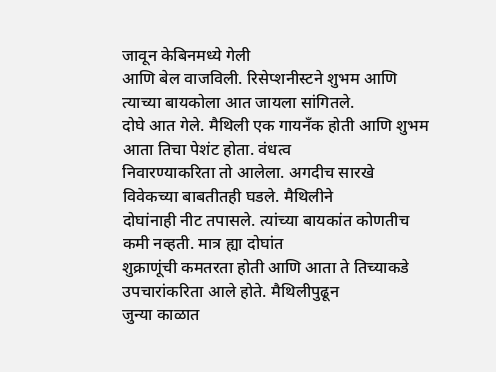जावून केबिनमध्ये गेली
आणि बेल वाजविली. रिसेप्शनीस्टने शुभम आणि त्याच्या बायकोला आत जायला सांगितले.
दोघे आत गेले. मैथिली एक गायनँक होती आणि शुभम आता तिचा पेशंट होता. वंधत्व
निवारण्याकरिता तो आलेला. अगदीच सारखे विवेकच्या बाबतीतही घडले. मैथिलीने
दोघांनाही नीट तपासले. त्यांच्या बायकांत कोणतीच कमी नव्हती. मात्र ह्या दोघांत
शुक्राणूंची कमतरता होती आणि आता ते तिच्याकडे उपचारांकरिता आले होते. मैथिलीपुढून
जुन्या काळात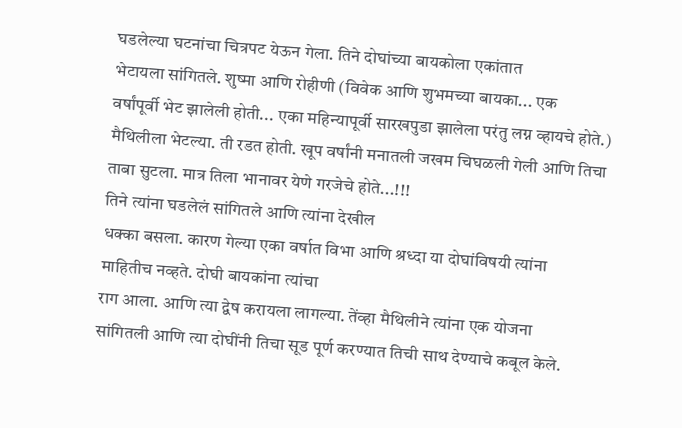घडलेल्या घटनांचा चित्रपट येऊन गेला. तिने दोघांच्या बायकोला एकांतात
भेटायला सांगितले. शुष्मा आणि रोहीणी (विवेक आणि शुभमच्या बायका... एक
वर्षांपूर्वी भेट झालेली होती... एका महिन्यापूर्वी सारखपुडा झालेला परंतु लग्न व्हायचे होते.)
मैथिलीला भेटल्या. ती रडत होती. खूप वर्षांनी मनातली जखम चिघळली गेली आणि तिचा
ताबा सुटला. मात्र तिला भानावर येणे गरजेचे होते...!!!
तिने त्यांना घडलेलं सांगितले आणि त्यांना देखील
धक्का बसला. कारण गेल्या एका वर्षात विभा आणि श्रध्दा या दोघांविषयी त्यांना
माहितीच नव्हते. दोघी बायकांना त्यांचा
राग आला. आणि त्या द्वेष करायला लागल्या. तेंव्हा मैथिलीने त्यांना एक योजना
सांगितली आणि त्या दोघींनी तिचा सूड पूर्ण करण्यात तिची साथ देण्याचे कबूल केले.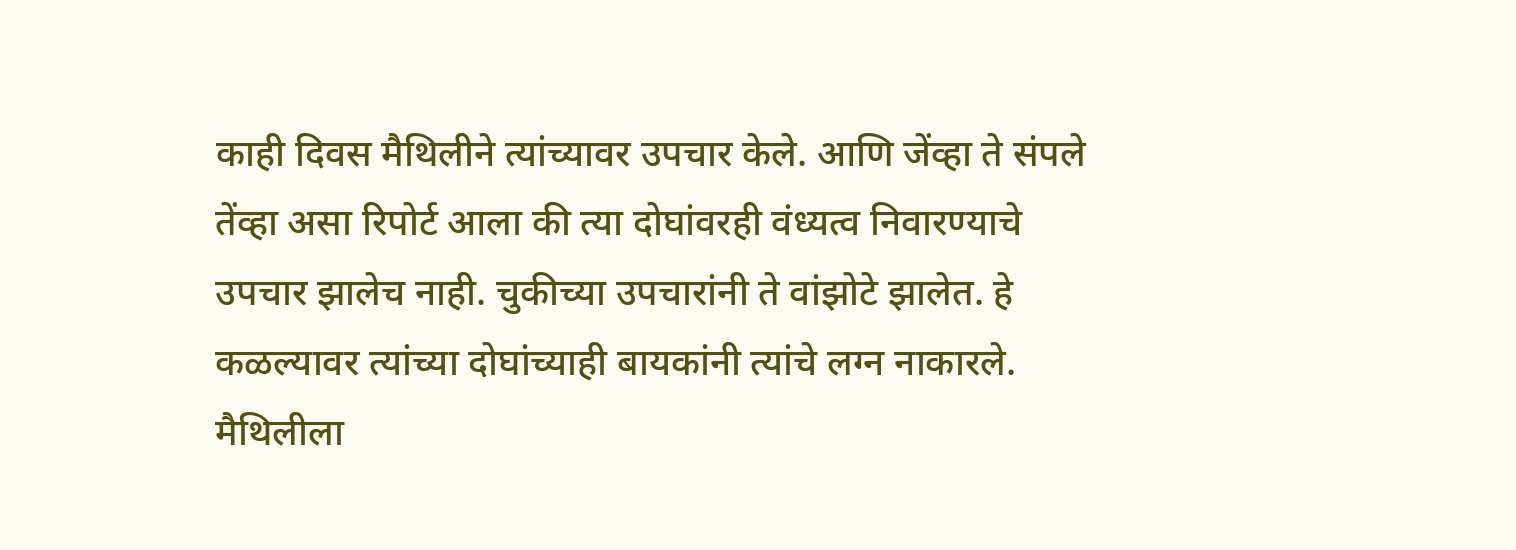काही दिवस मैथिलीने त्यांच्यावर उपचार केले. आणि जेंव्हा ते संपले तेंव्हा असा रिपोर्ट आला की त्या दोघांवरही वंध्यत्व निवारण्याचे उपचार झालेच नाही. चुकीच्या उपचारांनी ते वांझोटे झालेत. हे कळल्यावर त्यांच्या दोघांच्याही बायकांनी त्यांचे लग्न नाकारले. मैथिलीला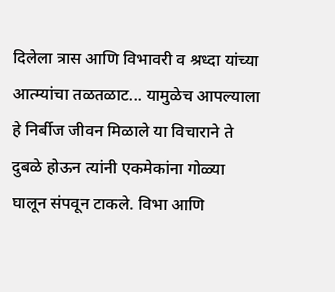दिलेला त्रास आणि विभावरी व श्रध्दा यांच्या आत्म्यांचा तळतळाट... यामुळेच आपल्याला हे निर्बीज जीवन मिळाले या विचाराने ते दुबळे होऊन त्यांनी एकमेकांना गोळ्या घालून संपवून टाकले. विभा आणि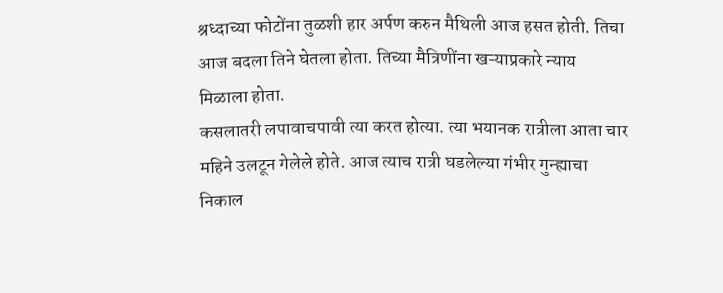श्रध्दाच्या फोटोंना तुळशी हार अर्पण करुन मैथिली आज हसत होती. तिचा आज बदला तिने घेतला होता. तिच्या मैत्रिणींना खऱ्याप्रकारे न्याय मिळाला होता.
कसलातरी लपावाचपावी त्या करत होत्या. त्या भयानक रात्रीला आता चार महिने उलटून गेलेले होते. आज त्याच रात्री घडलेल्या गंभीर गुन्ह्याचा निकाल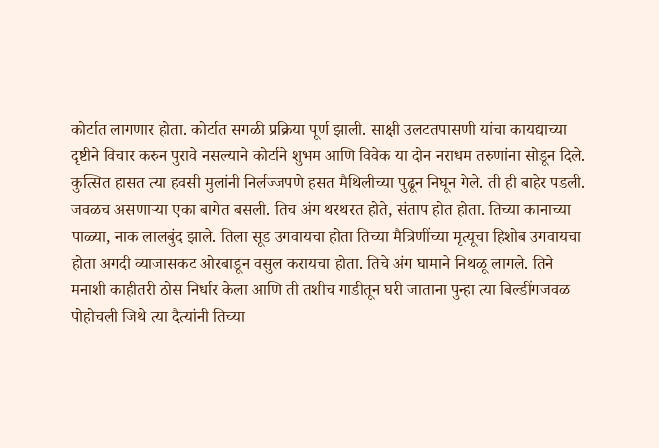कोर्टात लागणार होता. कोर्टात सगळी प्रक्रिया पूर्ण झाली. साक्षी उलटतपासणी यांचा कायद्याच्या दृष्टीने विचार करुन पुरावे नसल्याने कोर्टाने शुभम आणि विवेक या दोन नराधम तरुणांना सोडून दिले. कुत्सित हासत त्या हवसी मुलांनी निर्लज्जपणे हसत मैथिलीच्या पुढून निघून गेले. ती ही बाहेर पडली. जवळच असणाऱ्या एका बागेत बसली. तिच अंग थरथरत होते, संताप होत होता. तिच्या कानाच्या पाळ्या, नाक लालबुंद झाले. तिला सूड उगवायचा होता तिच्या मैत्रिणींच्या मृत्यूचा हिशोब उगवायचा होता अगदी व्याजासकट ओरबाडून वसुल करायचा होता. तिचे अंग घामाने निथळू लागले. तिने मनाशी काहीतरी ठोस निर्धार केला आणि ती तशीच गाडीतून घरी जाताना पुन्हा त्या बिल्डींगजवळ पोहोचली जिथे त्या दैत्यांनी तिच्या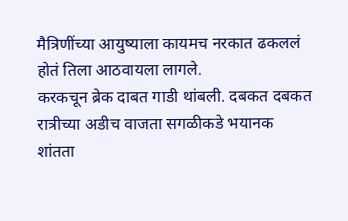मैत्रिणींच्या आयुष्याला कायमच नरकात ढकललं होतं तिला आठवायला लागले.
करकचून ब्रेक दाबत गाडी थांबली. दबकत दबकत रात्रीच्या अडीच वाजता सगळीकडे भयानक शांतता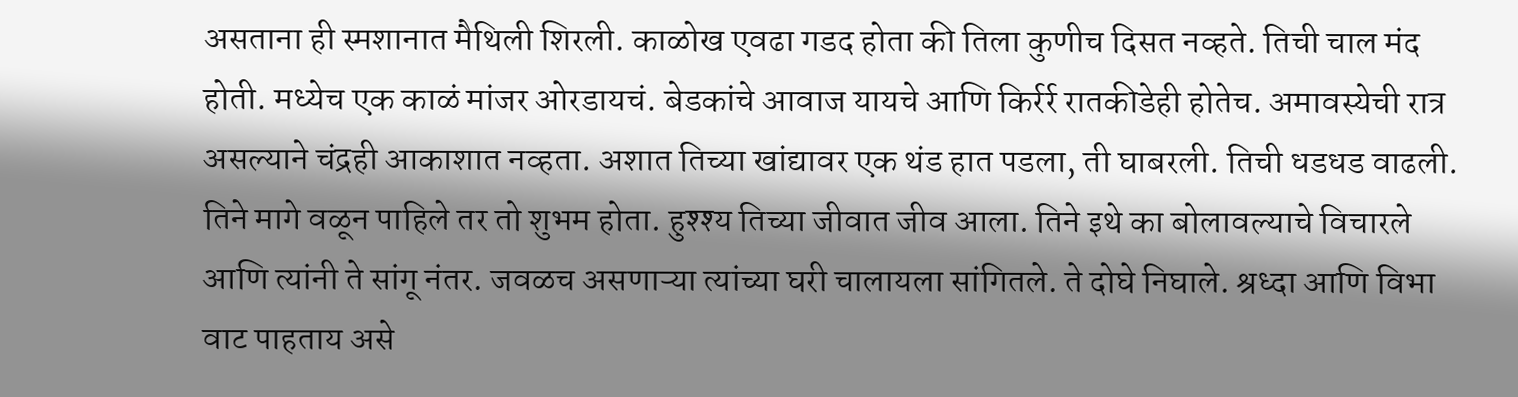असताना ही स्मशानात मैथिली शिरली. काळोख एवढा गडद होता की तिला कुणीच दिसत नव्हते. तिची चाल मंद होती. मध्येच एक काळं मांजर ओरडायचं. बेडकांचे आवाज यायचे आणि किर्रर्र रातकीडेही होतेच. अमावस्येची रात्र असल्याने चंद्रही आकाशात नव्हता. अशात तिच्या खांद्यावर एक थंड हात पडला, ती घाबरली. तिची धडधड वाढली. तिने मागे वळून पाहिले तर तो शुभम होता. हुश्श्य तिच्या जीवात जीव आला. तिने इथे का बोलावल्याचे विचारले आणि त्यांनी ते सांगू नंतर. जवळच असणाऱ्या त्यांच्या घरी चालायला सांगितले. ते दोघे निघाले. श्रध्दा आणि विभा वाट पाहताय असे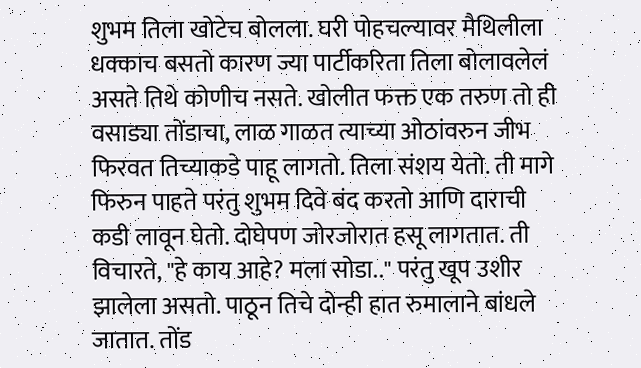शुभम तिला खोटेच बोलला. घरी पोहचल्यावर मैथिलीला धक्काच बसतो कारण ज्या पार्टीकरिता तिला बोलावलेलं असते तिथे कोणीच नसते. खोलीत फक्त एक तरुण तो ही वसाड्या तोंडाचा, लाळ गाळत त्याच्या ओठांवरुन जीभ फिरवत तिच्याकडे पाहू लागतो. तिला संशय येतो. ती मागे फिरुन पाहते परंतु शुभम दिवे बंद करतो आणि दाराची कडी लावून घेतो. दोघेपण जोरजोरात हसू लागतात. ती विचारते, "हे काय आहे? मला सोडा.." परंतु खूप उशीर झालेला असतो. पाठून तिचे दोन्ही हात रुमालाने बांधले जातात. तोंड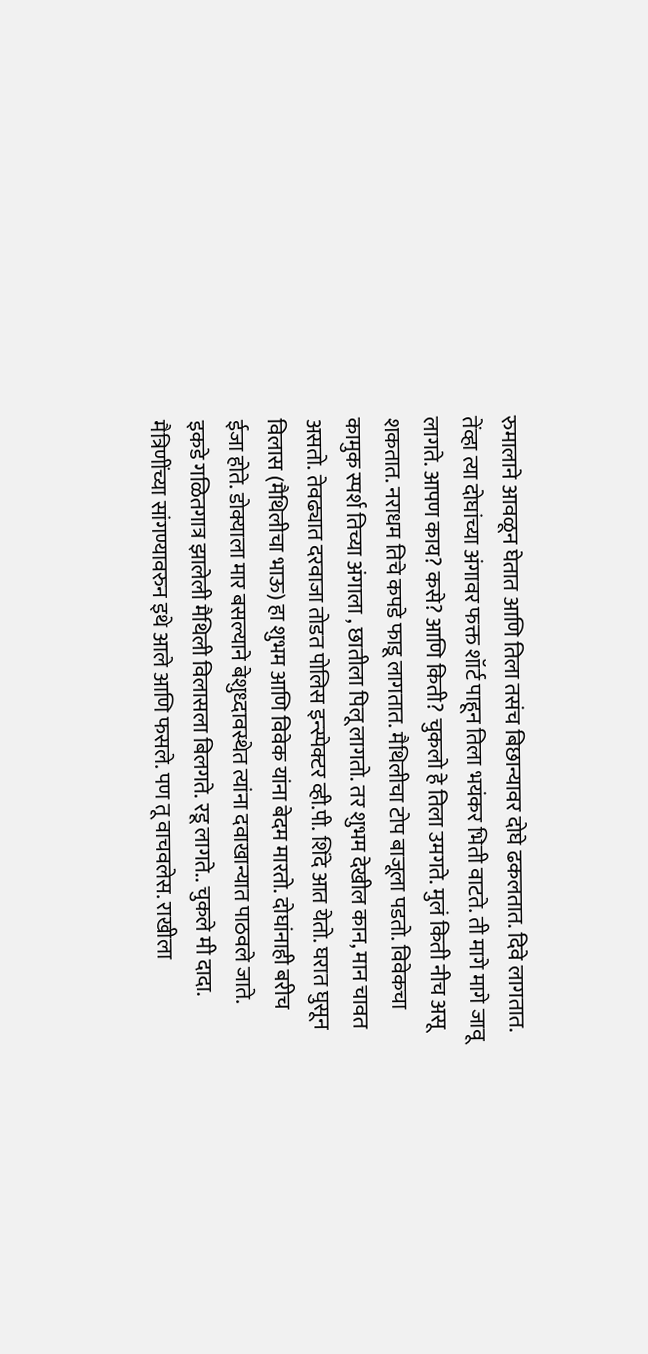रुमालाने आवळून घेतात आणि तिला तसंच बिछान्यावर दोघे ढकलतात. दिवे लागतात. तेंव्हा त्या दोघांच्या अंगावर फक्त शॉर्ट पाहून तिला भयंकर भिती वाटते. ती मागे मागे जावू लागते. आपण काय? कसे? आणि किती? चुकलो हे तिला उमगते. मुलं किती नीच असू शकतात. नराधम तिचे कपडे फाडू लागतात. मैथिलीचा टोप बाजूला पडतो. विवेकचा कामुक स्पर्श तिच्या अंगाला , छातीला पिलू लागतो. तर शुभम देखील कान, मान चावत असतो. तेवढ्यात दरवाजा तोडत पोलिस इन्स्पेक्टर व्ही.पी. शिंदे आत येतो. घरात घुसून विलास (मैथिलीचा भाऊ) हा शुभम आणि विवेक यांना बेदम मारतो. दोघांनाही बरीच ईजा होते. डोक्याला मार बसल्याने बेशुध्दावस्थेत त्यांना दवाखान्यात पाठवले जाते. इकडे गळितगात्र झालेली मैथिली विलासला बिलगते. रडू लागते.. चुकले मी दादा. मैत्रिणींच्या सांगण्यावरुन इथे आले आणि फसले. पण तू वाचवलेस. राखीला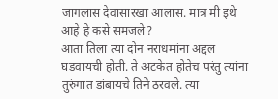जागलास देवासारखा आलास. मात्र मी इथे आहे हे कसे समजले?
आता तिला त्या दोन नराधमांना अद्दल घडवायची होती. ते अटकेत होतेच परंतु त्यांना तुरुंगात डांबायचे तिने ठरवले. त्या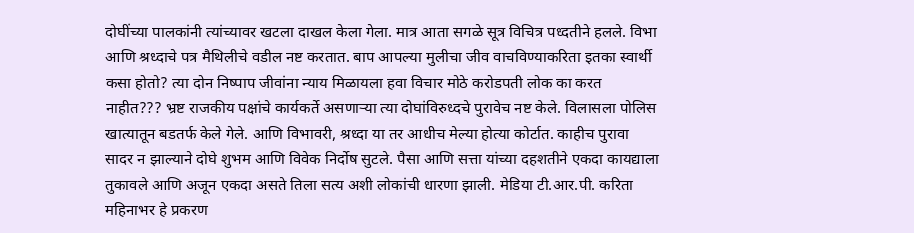दोघींच्या पालकांनी त्यांच्यावर खटला दाखल केला गेला. मात्र आता सगळे सूत्र विचित्र पध्दतीने हलले. विभा आणि श्रध्दाचे पत्र मैथिलीचे वडील नष्ट करतात. बाप आपल्या मुलीचा जीव वाचविण्याकरिता इतका स्वार्थी कसा होतो? त्या दोन निष्पाप जीवांना न्याय मिळायला हवा विचार मोठे करोडपती लोक का करत नाहीत??? भ्रष्ट राजकीय पक्षांचे कार्यकर्ते असणाऱ्या त्या दोघांविरुध्दचे पुरावेच नष्ट केले. विलासला पोलिस खात्यातून बडतर्फ केले गेले. आणि विभावरी, श्रध्दा या तर आधीच मेल्या होत्या कोर्टात. काहीच पुरावा सादर न झाल्याने दोघे शुभम आणि विवेक निर्दोष सुटले. पैसा आणि सत्ता यांच्या दहशतीने एकदा कायद्याला तुकावले आणि अजून एकदा असते तिला सत्य अशी लोकांची धारणा झाली. मेडिया टी.आर.पी. करिता महिनाभर हे प्रकरण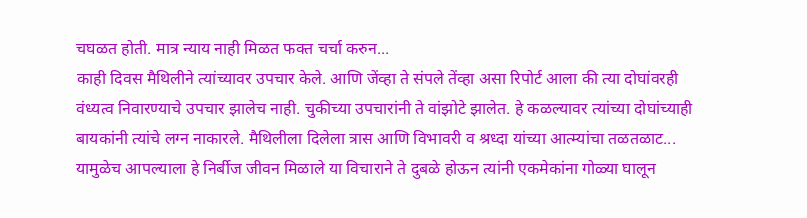चघळत होती. मात्र न्याय नाही मिळत फक्त चर्चा करुन...
काही दिवस मैथिलीने त्यांच्यावर उपचार केले. आणि जेंव्हा ते संपले तेंव्हा असा रिपोर्ट आला की त्या दोघांवरही वंध्यत्व निवारण्याचे उपचार झालेच नाही. चुकीच्या उपचारांनी ते वांझोटे झालेत. हे कळल्यावर त्यांच्या दोघांच्याही बायकांनी त्यांचे लग्न नाकारले. मैथिलीला दिलेला त्रास आणि विभावरी व श्रध्दा यांच्या आत्म्यांचा तळतळाट... यामुळेच आपल्याला हे निर्बीज जीवन मिळाले या विचाराने ते दुबळे होऊन त्यांनी एकमेकांना गोळ्या घालून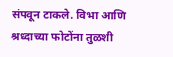संपवून टाकले. विभा आणि श्रध्दाच्या फोटोंना तुळशी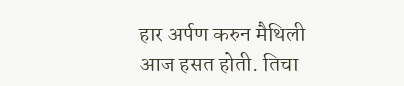हार अर्पण करुन मैथिली आज हसत होती. तिचा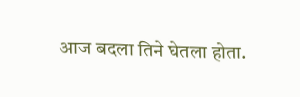आज बदला तिने घेतला होता.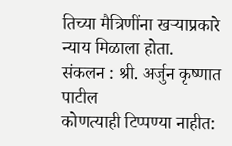तिच्या मैत्रिणींना खऱ्याप्रकारे न्याय मिळाला होता.
संकलन : श्री. अर्जुन कृष्णात पाटील
कोणत्याही टिप्पण्या नाहीत: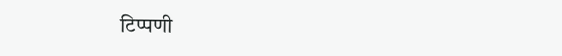टिप्पणी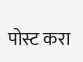पोस्ट करा